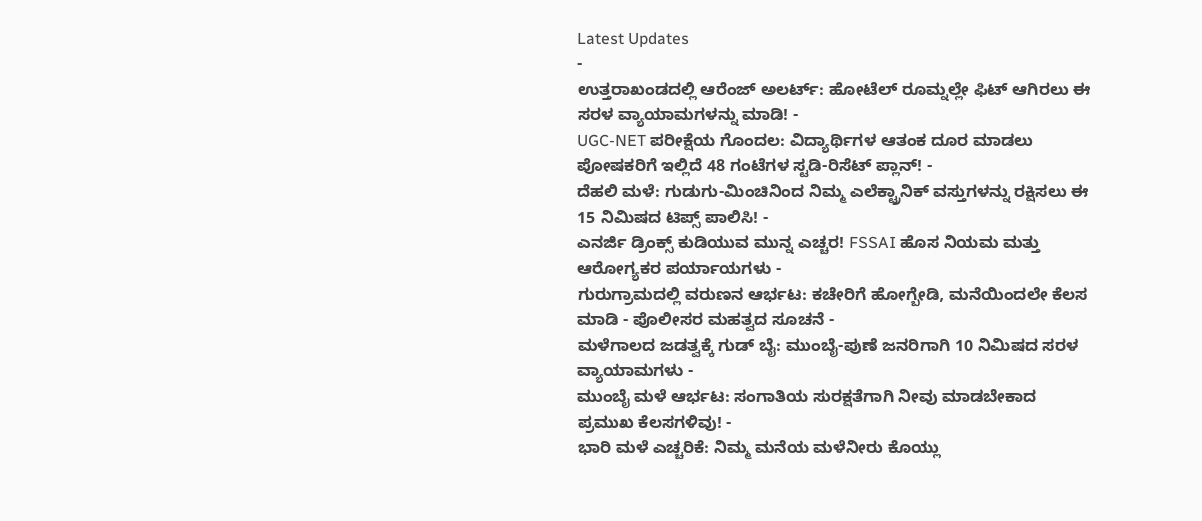Latest Updates
-
ಉತ್ತರಾಖಂಡದಲ್ಲಿ ಆರೆಂಜ್ ಅಲರ್ಟ್: ಹೋಟೆಲ್ ರೂಮ್ನಲ್ಲೇ ಫಿಟ್ ಆಗಿರಲು ಈ ಸರಳ ವ್ಯಾಯಾಮಗಳನ್ನು ಮಾಡಿ! -
UGC-NET ಪರೀಕ್ಷೆಯ ಗೊಂದಲ: ವಿದ್ಯಾರ್ಥಿಗಳ ಆತಂಕ ದೂರ ಮಾಡಲು ಪೋಷಕರಿಗೆ ಇಲ್ಲಿದೆ 48 ಗಂಟೆಗಳ ಸ್ಟಡಿ-ರಿಸೆಟ್ ಪ್ಲಾನ್! -
ದೆಹಲಿ ಮಳೆ: ಗುಡುಗು-ಮಿಂಚಿನಿಂದ ನಿಮ್ಮ ಎಲೆಕ್ಟ್ರಾನಿಕ್ ವಸ್ತುಗಳನ್ನು ರಕ್ಷಿಸಲು ಈ 15 ನಿಮಿಷದ ಟಿಪ್ಸ್ ಪಾಲಿಸಿ! -
ಎನರ್ಜಿ ಡ್ರಿಂಕ್ಸ್ ಕುಡಿಯುವ ಮುನ್ನ ಎಚ್ಚರ! FSSAI ಹೊಸ ನಿಯಮ ಮತ್ತು ಆರೋಗ್ಯಕರ ಪರ್ಯಾಯಗಳು -
ಗುರುಗ್ರಾಮದಲ್ಲಿ ವರುಣನ ಆರ್ಭಟ: ಕಚೇರಿಗೆ ಹೋಗ್ಬೇಡಿ, ಮನೆಯಿಂದಲೇ ಕೆಲಸ ಮಾಡಿ - ಪೊಲೀಸರ ಮಹತ್ವದ ಸೂಚನೆ -
ಮಳೆಗಾಲದ ಜಡತ್ವಕ್ಕೆ ಗುಡ್ ಬೈ: ಮುಂಬೈ-ಪುಣೆ ಜನರಿಗಾಗಿ 10 ನಿಮಿಷದ ಸರಳ ವ್ಯಾಯಾಮಗಳು -
ಮುಂಬೈ ಮಳೆ ಆರ್ಭಟ: ಸಂಗಾತಿಯ ಸುರಕ್ಷತೆಗಾಗಿ ನೀವು ಮಾಡಬೇಕಾದ ಪ್ರಮುಖ ಕೆಲಸಗಳಿವು! -
ಭಾರಿ ಮಳೆ ಎಚ್ಚರಿಕೆ: ನಿಮ್ಮ ಮನೆಯ ಮಳೆನೀರು ಕೊಯ್ಲು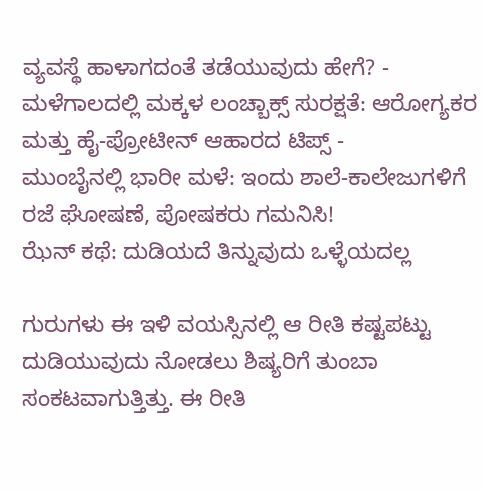ವ್ಯವಸ್ಥೆ ಹಾಳಾಗದಂತೆ ತಡೆಯುವುದು ಹೇಗೆ? -
ಮಳೆಗಾಲದಲ್ಲಿ ಮಕ್ಕಳ ಲಂಚ್ಬಾಕ್ಸ್ ಸುರಕ್ಷತೆ: ಆರೋಗ್ಯಕರ ಮತ್ತು ಹೈ-ಪ್ರೋಟೀನ್ ಆಹಾರದ ಟಿಪ್ಸ್ -
ಮುಂಬೈನಲ್ಲಿ ಭಾರೀ ಮಳೆ: ಇಂದು ಶಾಲೆ-ಕಾಲೇಜುಗಳಿಗೆ ರಜೆ ಘೋಷಣೆ, ಪೋಷಕರು ಗಮನಿಸಿ!
ಝೆನ್ ಕಥೆ: ದುಡಿಯದೆ ತಿನ್ನುವುದು ಒಳ್ಳೆಯದಲ್ಲ

ಗುರುಗಳು ಈ ಇಳಿ ವಯಸ್ಸಿನಲ್ಲಿ ಆ ರೀತಿ ಕಷ್ಟಪಟ್ಟು ದುಡಿಯುವುದು ನೋಡಲು ಶಿಷ್ಯರಿಗೆ ತುಂಬಾ ಸಂಕಟವಾಗುತ್ತಿತ್ತು. ಈ ರೀತಿ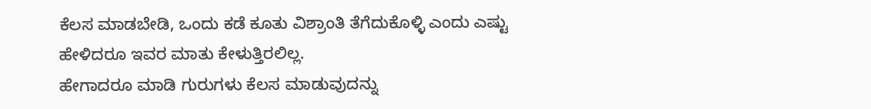ಕೆಲಸ ಮಾಡಬೇಡಿ, ಒಂದು ಕಡೆ ಕೂತು ವಿಶ್ರಾಂತಿ ತೆಗೆದುಕೊಳ್ಳಿ ಎಂದು ಎಷ್ಟು ಹೇಳಿದರೂ ಇವರ ಮಾತು ಕೇಳುತ್ತಿರಲಿಲ್ಲ.
ಹೇಗಾದರೂ ಮಾಡಿ ಗುರುಗಳು ಕೆಲಸ ಮಾಡುವುದನ್ನು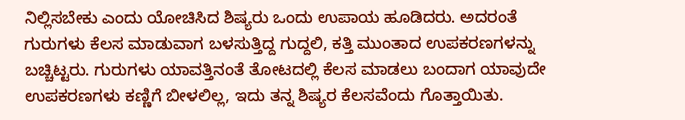ನಿಲ್ಲಿಸಬೇಕು ಎಂದು ಯೋಚಿಸಿದ ಶಿಷ್ಯರು ಒಂದು ಉಪಾಯ ಹೂಡಿದರು. ಅದರಂತೆ ಗುರುಗಳು ಕೆಲಸ ಮಾಡುವಾಗ ಬಳಸುತ್ತಿದ್ದ ಗುದ್ದಲಿ, ಕತ್ತಿ ಮುಂತಾದ ಉಪಕರಣಗಳನ್ನು ಬಚ್ಚಿಟ್ಟರು. ಗುರುಗಳು ಯಾವತ್ತಿನಂತೆ ತೋಟದಲ್ಲಿ ಕೆಲಸ ಮಾಡಲು ಬಂದಾಗ ಯಾವುದೇ ಉಪಕರಣಗಳು ಕಣ್ಣಿಗೆ ಬೀಳಲಿಲ್ಲ, ಇದು ತನ್ನ ಶಿಷ್ಯರ ಕೆಲಸವೆಂದು ಗೊತ್ತಾಯಿತು.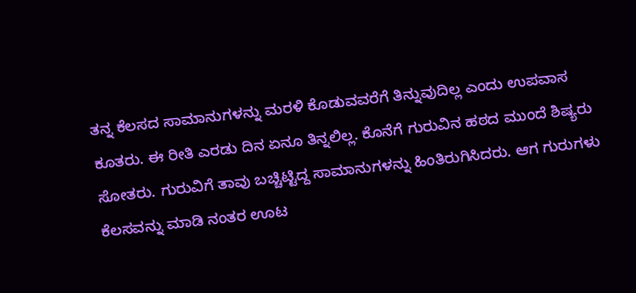ತನ್ನ ಕೆಲಸದ ಸಾಮಾನುಗಳನ್ನು ಮರಳಿ ಕೊಡುವವರೆಗೆ ತಿನ್ನುವುದಿಲ್ಲ ಎಂದು ಉಪವಾಸ ಕೂತರು. ಈ ರೀತಿ ಎರಡು ದಿನ ಏನೂ ತಿನ್ನಲಿಲ್ಲ. ಕೊನೆಗೆ ಗುರುವಿನ ಹಠದ ಮುಂದೆ ಶಿಷ್ಯರು ಸೋತರು. ಗುರುವಿಗೆ ತಾವು ಬಚ್ಚಿಟ್ಟಿದ್ದ ಸಾಮಾನುಗಳನ್ನು ಹಿಂತಿರುಗಿಸಿದರು. ಆಗ ಗುರುಗಳು ಕೆಲಸವನ್ನು ಮಾಡಿ ನಂತರ ಊಟ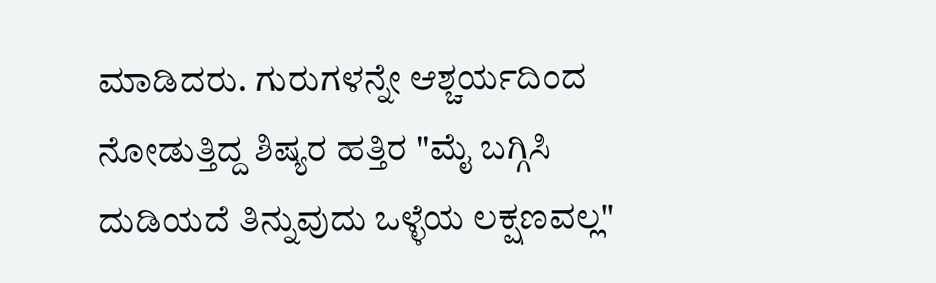ಮಾಡಿದರು. ಗುರುಗಳನ್ನೇ ಆಶ್ಚರ್ಯದಿಂದ ನೋಡುತ್ತಿದ್ದ ಶಿಷ್ಯರ ಹತ್ತಿರ "ಮೈ ಬಗ್ಗಿಸಿ ದುಡಿಯದೆ ತಿನ್ನುವುದು ಒಳ್ಳೆಯ ಲಕ್ಷಣವಲ್ಲ"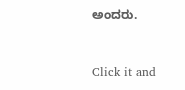ಅಂದರು.



Click it and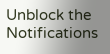Unblock the Notifications